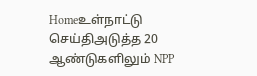Homeஉள்நாட்டு செய்திஅடுத்த 20 ஆண்டுகளிலும் NPP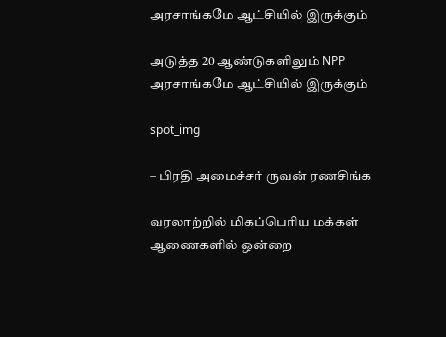அரசாங்கமே ஆட்சியில் இருக்கும்

அடுத்த 20 ஆண்டுகளிலும் NPP அரசாங்கமே ஆட்சியில் இருக்கும்

spot_img

– பிரதி அமைச்சர் ருவன் ரணசிங்க

வரலாற்றில் மிகப்பெரிய மக்கள் ஆணைகளில் ஒன்றை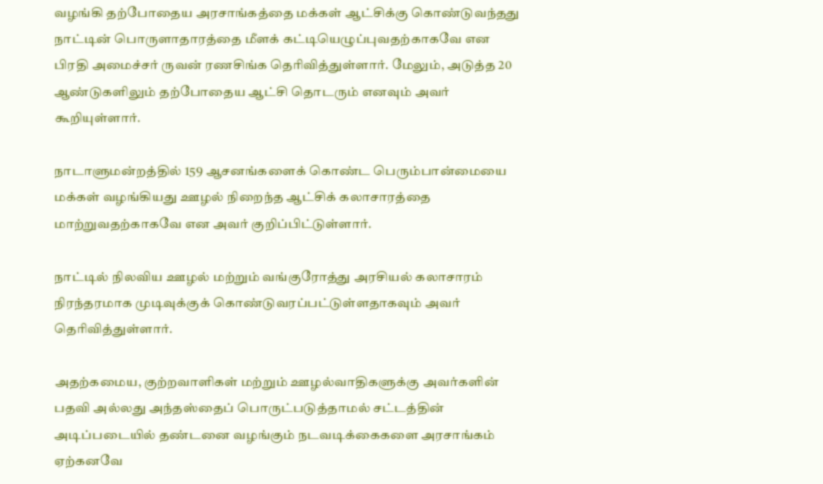வழங்கி தற்போதைய அரசாங்கத்தை மக்கள் ஆட்சிக்கு கொண்டுவந்தது நாட்டின் பொருளாதாரத்தை மீளக் கட்டியெழுப்புவதற்காகவே என பிரதி அமைச்சர் ருவன் ரணசிங்க தெரிவித்துள்ளார். மேலும், அடுத்த 20 ஆண்டுகளிலும் தற்போதைய ஆட்சி தொடரும் எனவும் அவர் கூறியுள்ளார்.

நாடாளுமன்றத்தில் 159 ஆசனங்களைக் கொண்ட பெரும்பான்மையை மக்கள் வழங்கியது ஊழல் நிறைந்த ஆட்சிக் கலாசாரத்தை மாற்றுவதற்காகவே என அவர் குறிப்பிட்டுள்ளார்.

நாட்டில் நிலவிய ஊழல் மற்றும் வங்குரோத்து அரசியல் கலாசாரம் நிரந்தரமாக முடிவுக்குக் கொண்டுவரப்பட்டுள்ளதாகவும் அவர் தெரிவித்துள்ளார்.

அதற்கமைய, குற்றவாளிகள் மற்றும் ஊழல்வாதிகளுக்கு அவர்களின் பதவி அல்லது அந்தஸ்தைப் பொருட்படுத்தாமல் சட்டத்தின் அடிப்படையில் தண்டனை வழங்கும் நடவடிக்கைகளை அரசாங்கம் ஏற்கனவே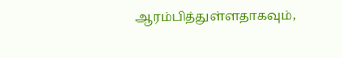ஆரம்பித்துள்ளதாகவும்,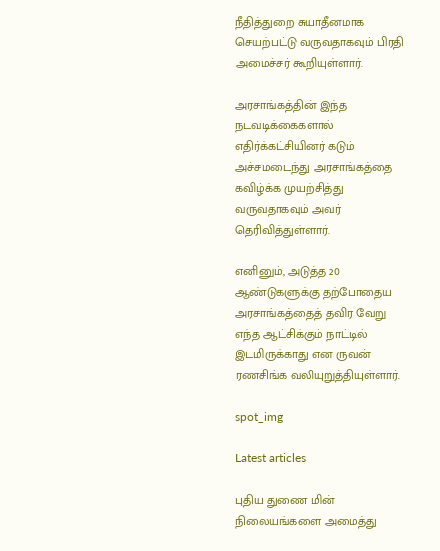நீதித்துறை சுயாதீனமாக செயற்பட்டு வருவதாகவும் பிரதி அமைச்சர் கூறியுள்ளார்.

அரசாங்கத்தின் இந்த நடவடிக்கைகளால் எதிர்க்கட்சியினர் கடும் அச்சமடைந்து அரசாங்கத்தை கவிழ்க்க முயற்சித்து வருவதாகவும் அவர் தெரிவித்துள்ளார்.

எனினும், அடுத்த 20 ஆண்டுகளுக்கு தற்போதைய அரசாங்கத்தைத் தவிர வேறு எந்த ஆட்சிக்கும் நாட்டில் இடமிருக்காது என ருவன் ரணசிங்க வலியுறுத்தியுள்ளார்.

spot_img

Latest articles

புதிய துணை மின் நிலையங்களை அமைத்து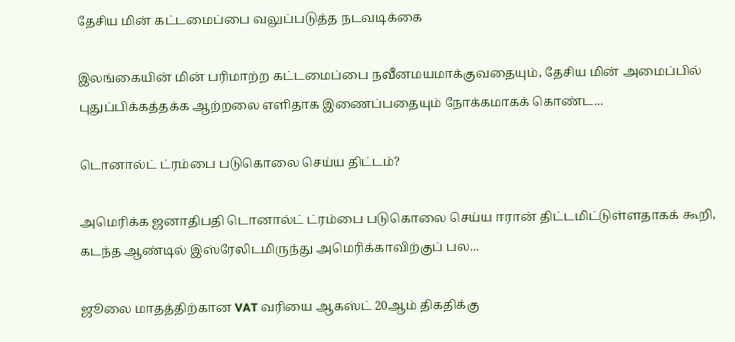தேசிய மின் கட்டமைப்பை வலுப்படுத்த நடவடிக்கை

இலங்கையின் மின் பரிமாற்ற கட்டமைப்பை நவீனமயமாக்குவதையும், தேசிய மின் அமைப்பில் புதுப்பிக்கத்தக்க ஆற்றலை எளிதாக இணைப்பதையும் நோக்கமாகக் கொண்ட...

டொனால்ட் ட்ரம்பை படுகொலை செய்ய திட்டம்?

அமெரிக்க ஜனாதிபதி டொனால்ட் ட்ரம்பை படுகொலை செய்ய ஈரான் திட்டமிட்டுள்ளதாகக் கூறி, கடந்த ஆண்டில் இஸ்ரேலிடமிருந்து அமெரிக்காவிற்குப் பல...

ஜூலை மாதத்திற்கான VAT வரியை ஆகஸ்ட் 20ஆம் திகதிக்கு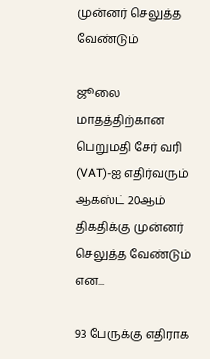முன்னர் செலுத்த வேண்டும்

ஜூலை மாதத்திற்கான பெறுமதி சேர் வரி (VAT)-ஐ எதிர்வரும் ஆகஸ்ட் 20ஆம் திகதிக்கு முன்னர் செலுத்த வேண்டும் என...

93 பேருக்கு எதிராக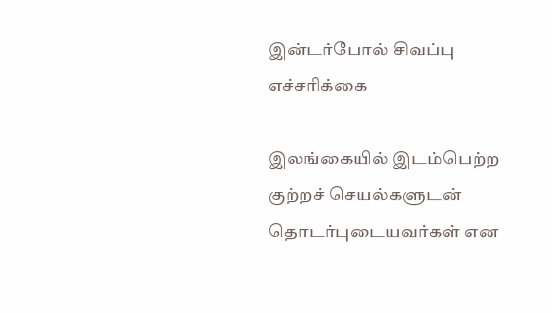இன்டர்போல் சிவப்பு எச்சரிக்கை

இலங்கையில் இடம்பெற்ற குற்றச் செயல்களுடன் தொடர்புடையவர்கள் என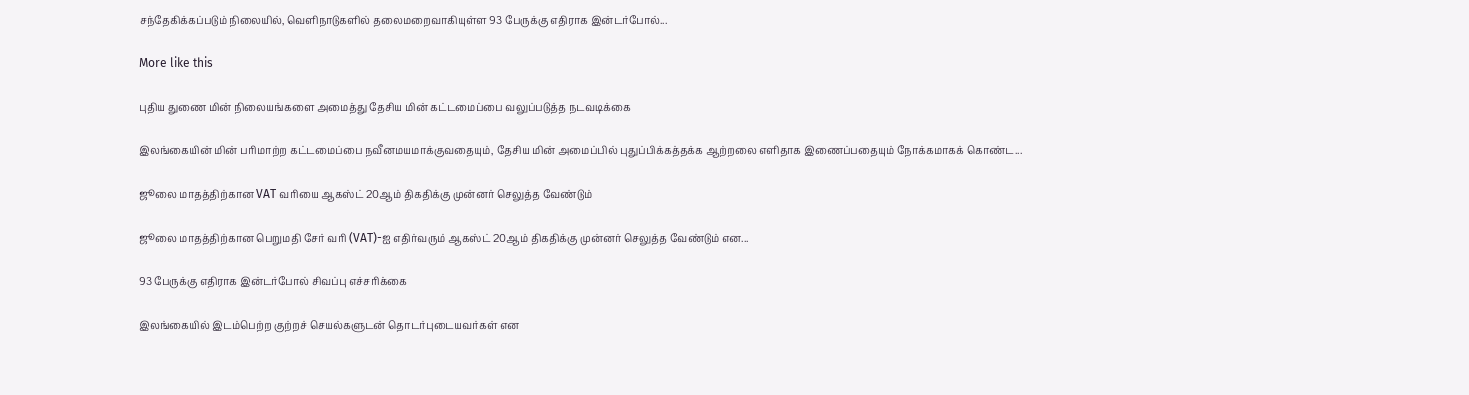சந்தேகிக்கப்படும் நிலையில், வெளிநாடுகளில் தலைமறைவாகியுள்ள 93 பேருக்கு எதிராக இன்டர்போல்...

More like this

புதிய துணை மின் நிலையங்களை அமைத்து தேசிய மின் கட்டமைப்பை வலுப்படுத்த நடவடிக்கை

இலங்கையின் மின் பரிமாற்ற கட்டமைப்பை நவீனமயமாக்குவதையும், தேசிய மின் அமைப்பில் புதுப்பிக்கத்தக்க ஆற்றலை எளிதாக இணைப்பதையும் நோக்கமாகக் கொண்ட...

ஜூலை மாதத்திற்கான VAT வரியை ஆகஸ்ட் 20ஆம் திகதிக்கு முன்னர் செலுத்த வேண்டும்

ஜூலை மாதத்திற்கான பெறுமதி சேர் வரி (VAT)-ஐ எதிர்வரும் ஆகஸ்ட் 20ஆம் திகதிக்கு முன்னர் செலுத்த வேண்டும் என...

93 பேருக்கு எதிராக இன்டர்போல் சிவப்பு எச்சரிக்கை

இலங்கையில் இடம்பெற்ற குற்றச் செயல்களுடன் தொடர்புடையவர்கள் என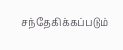சந்தேகிக்கப்படும்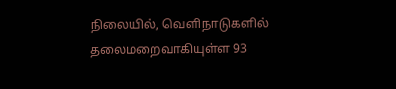நிலையில், வெளிநாடுகளில் தலைமறைவாகியுள்ள 93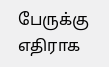பேருக்கு எதிராக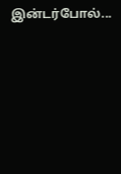இன்டர்போல்...